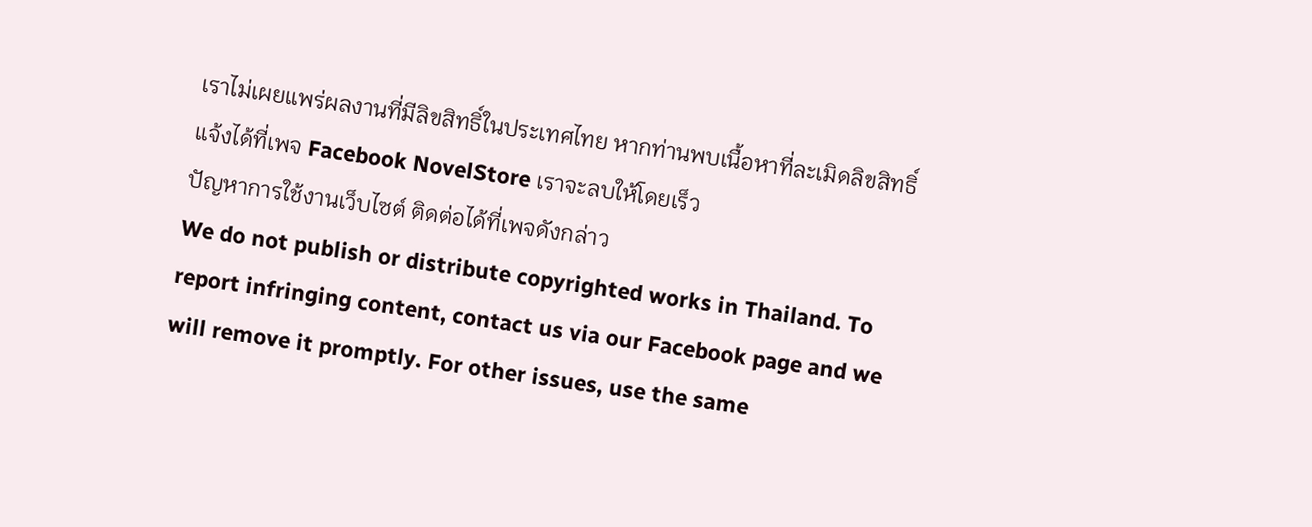เราไม่เผยแพร่ผลงานที่มีลิขสิทธิ์ในประเทศไทย หากท่านพบเนื้อหาที่ละเมิดลิขสิทธิ์ แจ้งได้ที่เพจ Facebook NovelStore เราจะลบให้โดยเร็ว
ปัญหาการใช้งานเว็บไซต์ ติดต่อได้ที่เพจดังกล่าว
We do not publish or distribute copyrighted works in Thailand. To report infringing content, contact us via our Facebook page and we will remove it promptly. For other issues, use the same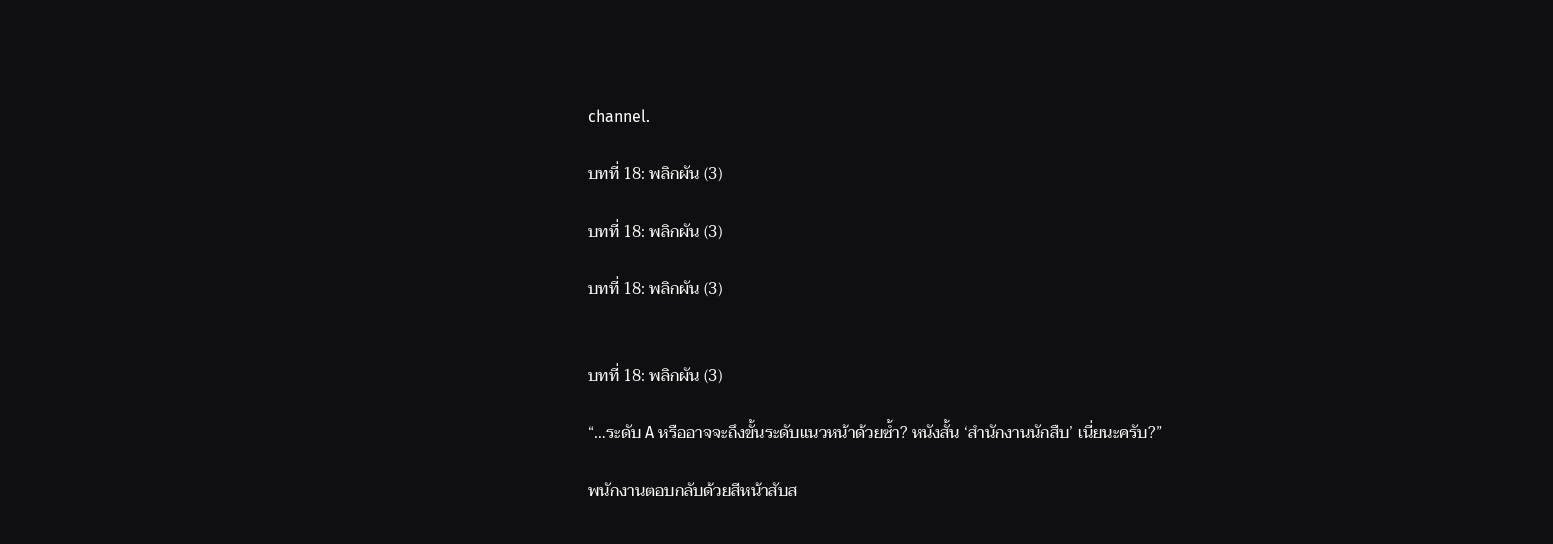channel.

บทที่ 18: พลิกผัน (3)

บทที่ 18: พลิกผัน (3)

บทที่ 18: พลิกผัน (3)


บทที่ 18: พลิกผัน (3)

“…ระดับ A หรืออาจจะถึงขั้นระดับแนวหน้าด้วยซ้ำ? หนังสั้น ‘สำนักงานนักสืบ’ เนี่ยนะครับ?”

พนักงานตอบกลับด้วยสีหน้าสับส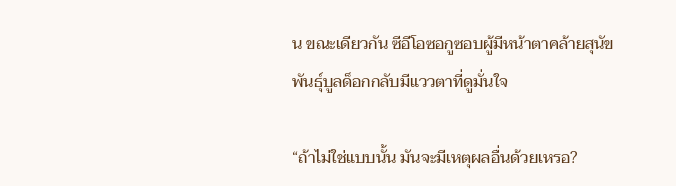น ขณะเดียวกัน ซีอีโอซอกูซอบผู้มีหน้าตาคล้ายสุนัขพันธุ์บูลด็อกกลับมีแววตาที่ดูมั่นใจ

“ถ้าไม่ใช่แบบนั้น มันจะมีเหตุผลอื่นด้วยเหรอ?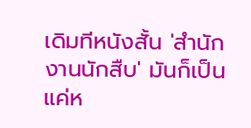เดิมทีหนังสั้น 'สำนักงานนักสืบ' มันก็เป็นแค่ห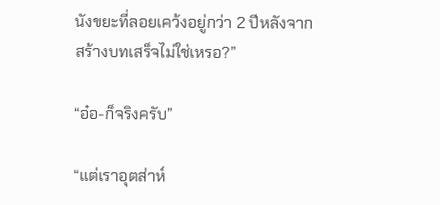นังขยะที่ลอยเคว้งอยู่กว่า 2 ปีหลังจากสร้างบทเสร็จไม่ใช่เหรอ?”

“อ๋อ-ก็จริงครับ”

“แต่เราอุตส่าห์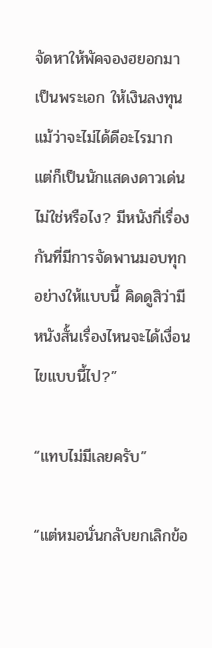จัดหาให้พัคจองฮยอกมาเป็นพระเอก ให้เงินลงทุน แม้ว่าจะไม่ได้ดีอะไรมาก แต่ก็เป็นนักแสดงดาวเด่นไม่ใช่หรือไง? มีหนังกี่เรื่องกันที่มีการจัดพานมอบทุกอย่างให้แบบนี้ คิดดูสิว่ามีหนังสั้นเรื่องไหนจะได้เงื่อนไขแบบนี้ไป?”

“แทบไม่มีเลยครับ”

“แต่หมอนั่นกลับยกเลิกข้อ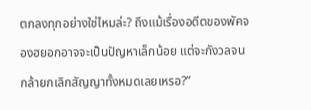ตกลงทุกอย่างใช่ไหมล่ะ? ถึงแม้เรื่องอดีตของพัคจองฮยอกอาจจะเป็นปัญหาเล็กน้อย แต่จะกังวลจนกล้ายกเลิกสัญญาทั้งหมดเลยเหรอ?”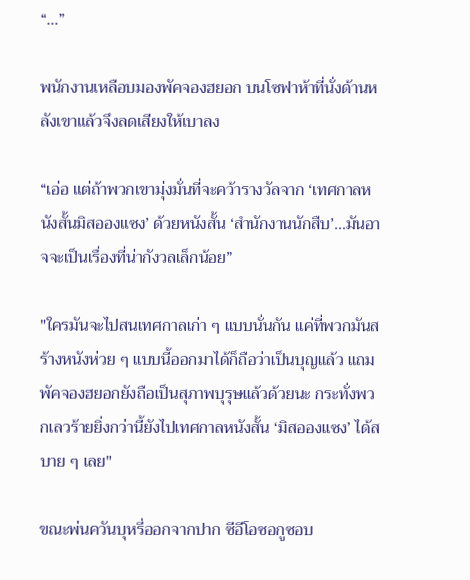“…”

พนักงานเหลือบมองพัคจองฮยอก บนโซฟาห้าที่นั่งด้านหลังเขาแล้วจึงลดเสียงให้เบาลง

“เอ่อ แต่ถ้าพวกเขามุ่งมั่นที่จะคว้ารางวัลจาก ‘เทศกาลหนังสั้นมิสอองแซง’ ด้วยหนังสั้น ‘สำนักงานนักสืบ’…มันอาจจะเป็นเรื่องที่น่ากังวลเล็กน้อย”

"ใครมันจะไปสนเทศกาลเก่า ๆ แบบนั่นกัน แค่ที่พวกมันสร้างหนังห่วย ๆ แบบนี้ออกมาได้ก็ถือว่าเป็นบุญแล้ว แถมพัคจองฮยอกยังถือเป็นสุภาพบุรุษแล้วด้วยนะ กระทั่งพวกเลวร้ายยิ่งกว่านี้ยังไปเทศกาลหนังสั้น ‘มิสอองแซง’ ได้สบาย ๆ เลย"

ขณะพ่นควันบุหรี่ออกจากปาก ซีอีโอซอกูซอบ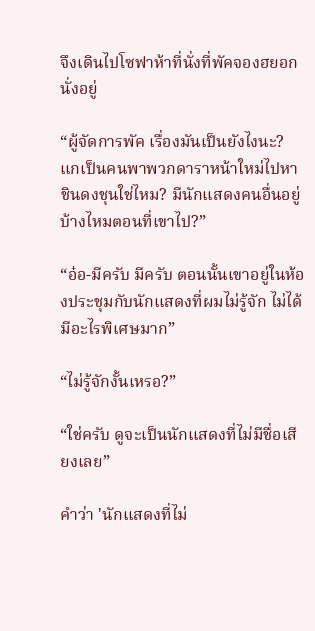จึงเดินไปโซฟาห้าที่นั่งที่พัคจองฮยอกนั่งอยู่

“ผู้จัดการพัค เรื่องมันเป็นยังไงนะ? แกเป็นคนพาพวกดาราหน้าใหม่ไปหาชินดงชุนใช่ไหม? มีนักแสดงคนอื่นอยู่บ้างไหมตอนที่เขาไป?”

“อ๋อ-มีครับ มีครับ ตอนนั้นเขาอยู่ในห้องประชุมกับนักแสดงที่ผมไม่รู้จัก ไม่ได้มีอะไรพิเศษมาก”

“ไม่รู้จักงั้นเหรอ?”

“ใช่ครับ ดูจะเป็นนักแสดงที่ไม่มีชื่อเสียงเลย”

คำว่า 'นักแสดงที่ไม่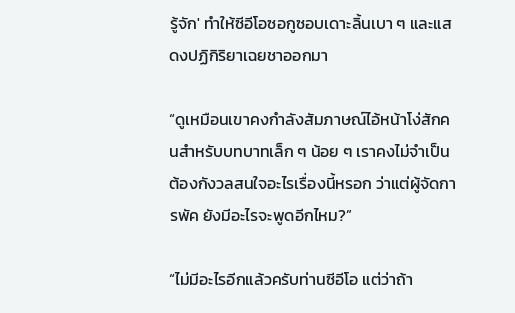รู้จัก' ทำให้ซีอีโอซอกูซอบเดาะลิ้นเบา ๆ และแสดงปฏิกิริยาเฉยชาออกมา

“ดูเหมือนเขาคงกำลังสัมภาษณ์ไอ้หน้าโง่สักคนสำหรับบทบาทเล็ก ๆ น้อย ๆ เราคงไม่จำเป็นต้องกังวลสนใจอะไรเรื่องนี้หรอก ว่าแต่ผู้จัดการพัค ยังมีอะไรจะพูดอีกไหม?”

“ไม่มีอะไรอีกแล้วครับท่านซีอีโอ แต่ว่าถ้า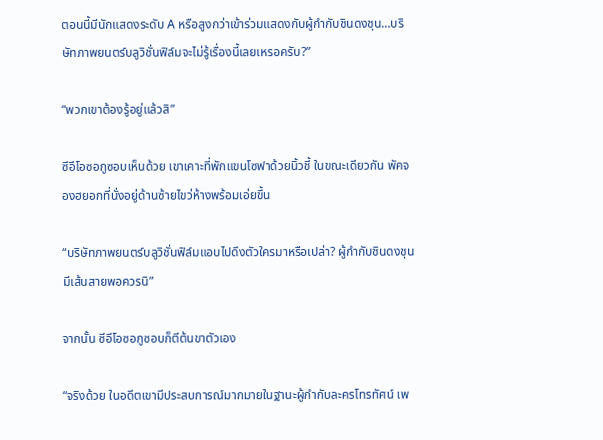ตอนนี้มีนักแสดงระดับ A หรือสูงกว่าเข้าร่วมแสดงกับผู้กำกับชินดงชุน…บริษัทภาพยนตร์บลูวิชั่นฟิล์มจะไม่รู้เรื่องนี้เลยเหรอครับ?”

“พวกเขาต้องรู้อยู่แล้วสิ”

ซีอีโอซอกูซอบเห็นด้วย เขาเคาะที่พักแขนโซฟาด้วยนิ้วชี้ ในขณะเดียวกัน พัคจองฮยอกที่นั่งอยู่ด้านซ้ายไขว่ห้างพร้อมเอ่ยขึ้น

“บริษัทภาพยนตร์บลูวิชั่นฟิล์มแอบไปดึงตัวใครมาหรือเปล่า? ผู้กำกับชินดงชุนมีเส้นสายพอควรนิ”

จากนั้น ซีอีโอซอกูซอบก็ตีต้นขาตัวเอง

“จริงด้วย ในอดีตเขามีประสบการณ์มากมายในฐานะผู้กำกับละครโทรทัศน์ เพ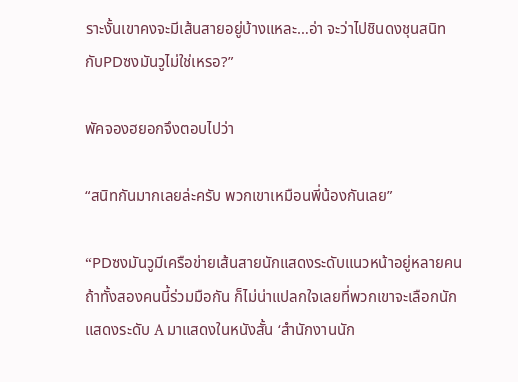ราะงั้นเขาคงจะมีเส้นสายอยู่บ้างแหละ…อ่า จะว่าไปชินดงชุนสนิทกับPDซงมันวูไม่ใช่เหรอ?”

พัคจองฮยอกจึงตอบไปว่า

“สนิทกันมากเลยล่ะครับ พวกเขาเหมือนพี่น้องกันเลย”

“PDซงมันวูมีเครือข่ายเส้นสายนักแสดงระดับแนวหน้าอยู่หลายคน ถ้าทั้งสองคนนี้ร่วมมือกัน ก็ไม่น่าแปลกใจเลยที่พวกเขาจะเลือกนักแสดงระดับ A มาแสดงในหนังสั้น ‘สำนักงานนัก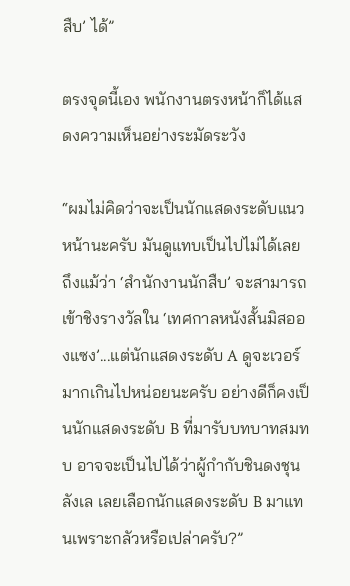สืบ’ ได้”

ตรงจุดนี้เอง พนักงานตรงหน้าก็ได้แสดงความเห็นอย่างระมัดระวัง

“ผมไม่คิดว่าจะเป็นนักแสดงระดับแนวหน้านะครับ มันดูแทบเป็นไปไม่ได้เลย ถึงแม้ว่า ‘สำนักงานนักสืบ’ จะสามารถเข้าชิงรางวัลใน ‘เทศกาลหนังสั้นมิสอองแซง’...แต่นักแสดงระดับ A ดูจะเวอร์มากเกินไปหน่อยนะครับ อย่างดีก็คงเป็นนักแสดงระดับ B ที่มารับบทบาทสมทบ อาจจะเป็นไปได้ว่าผู้กำกับชินดงชุนลังเล เลยเลือกนักแสดงระดับ B มาแทนเพราะกลัวหรือเปล่าครับ?”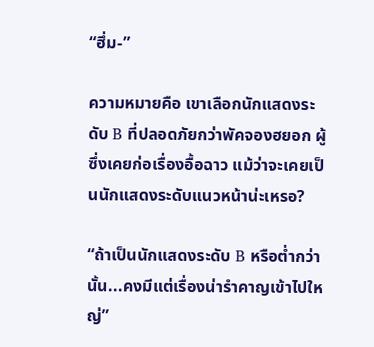“ฮึ่ม-”

ความหมายคือ เขาเลือกนักแสดงระดับ B ที่ปลอดภัยกว่าพัคจองฮยอก ผู้ซึ่งเคยก่อเรื่องอื้อฉาว แม้ว่าจะเคยเป็นนักแสดงระดับแนวหน้าน่ะเหรอ?

“ถ้าเป็นนักแสดงระดับ B หรือต่ำกว่านั้น...คงมีแต่เรื่องน่ารำคาญเข้าไปใหญ่”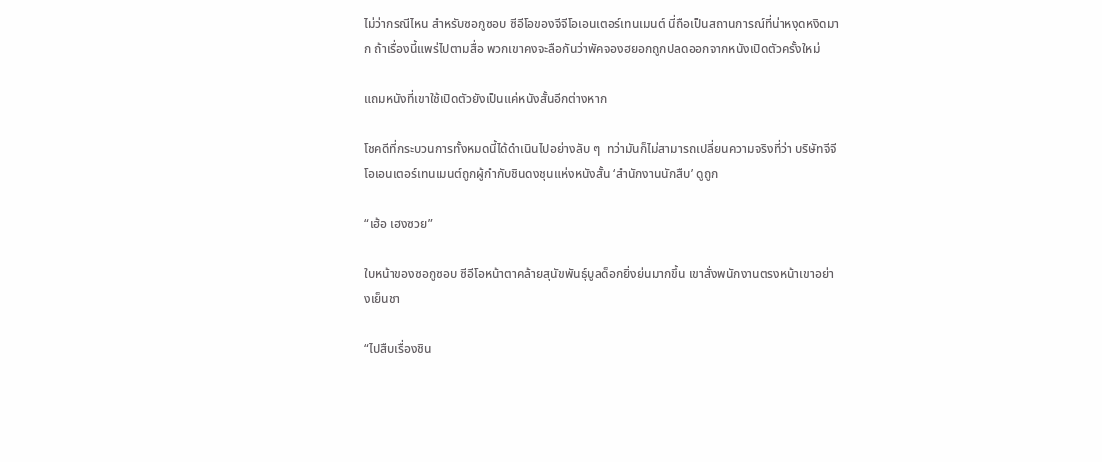ไม่ว่ากรณีไหน สำหรับซอกูซอบ ซีอีโอของจีจีโอเอนเตอร์เทนเมนต์ นี่ถือเป็นสถานการณ์ที่น่าหงุดหงิดมาก ถ้าเรื่องนี้แพร่ไปตามสื่อ พวกเขาคงจะลือกันว่าพัคจองฮยอกถูกปลดออกจากหนังเปิดตัวครั้งใหม่

แถมหนังที่เขาใช้เปิดตัวยังเป็นแค่หนังสั้นอีกต่างหาก

โชคดีที่กระบวนการทั้งหมดนี้ได้ดำเนินไปอย่างลับ ๆ  ทว่ามันก็ไม่สามารถเปลี่ยนความจริงที่ว่า บริษัทจีจีโอเอนเตอร์เทนเมนต์ถูกผู้กำกับชินดงชุนแห่งหนังสั้น ‘สำนักงานนักสืบ’ ดูถูก

“เฮ้อ เฮงซวย”

ใบหน้าของซอกูซอบ ซีอีโอหน้าตาคล้ายสุนัขพันธุ์บูลด็อกยิ่งย่นมากขึ้น เขาสั่งพนักงานตรงหน้าเขาอย่างเย็นชา

“ไปสืบเรื่องชิน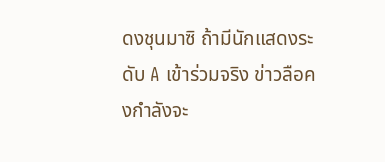ดงชุนมาซิ ถ้ามีนักแสดงระดับ A เข้าร่วมจริง ข่าวลือคงกำลังจะ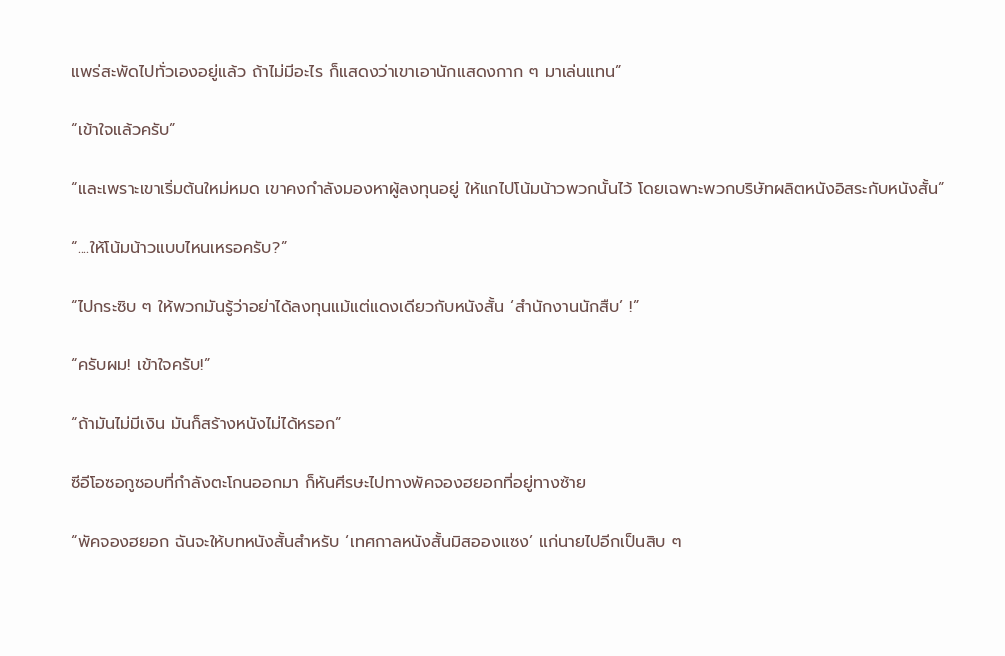แพร่สะพัดไปทั่วเองอยู่แล้ว ถ้าไม่มีอะไร ก็แสดงว่าเขาเอานักแสดงกาก ๆ มาเล่นแทน”

“เข้าใจแล้วครับ”

“และเพราะเขาเริ่มต้นใหม่หมด เขาคงกำลังมองหาผู้ลงทุนอยู่ ให้แกไปโน้มน้าวพวกนั้นไว้ โดยเฉพาะพวกบริษัทผลิตหนังอิสระกับหนังสั้น”

“....ให้โน้มน้าวแบบไหนเหรอครับ?”

“ไปกระซิบ ๆ ให้พวกมันรู้ว่าอย่าได้ลงทุนแม้แต่แดงเดียวกับหนังสั้น ‘สำนักงานนักสืบ’ !”

“ครับผม! เข้าใจครับ!”

“ถ้ามันไม่มีเงิน มันก็สร้างหนังไม่ได้หรอก”

ซีอีโอซอกูซอบที่กำลังตะโกนออกมา ก็หันศีรษะไปทางพัคจองฮยอกที่อยู่ทางซ้าย

“พัคจองฮยอก ฉันจะให้บทหนังสั้นสำหรับ ‘เทศกาลหนังสั้นมิสอองแซง’ แก่นายไปอีกเป็นสิบ ๆ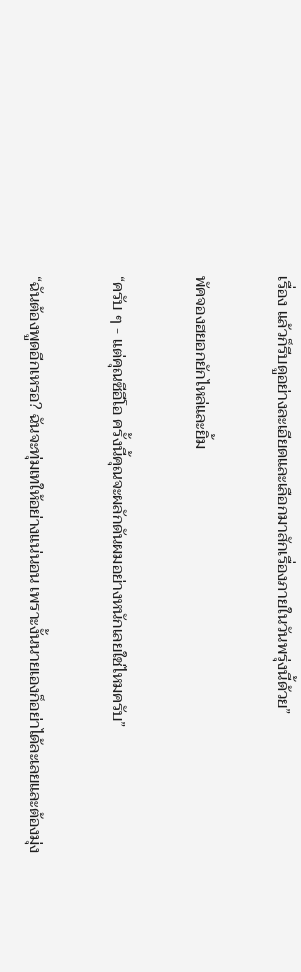เรื่อง แล้วก็รีบดูอย่างละเอียดและเลือกมาสักเรื่องภายในวันพรุ่งนี้ด้วย”

พัคจองฮยอกยักไหล่และยิ้ม

“ครับ ๆ - แต่คุณซีอีโอ ครั้งนี้คุณจะผลักดันผมอย่างหนักเลยใช่ไหมครับ”

“ฉันต้องพูดอีกเหรอ? ฉันจะทุ่มเทให้อย่างแน่นอน เพราะงั้นนายเองก็อย่าได้ละเลยและต้องมุ่ง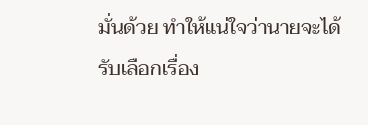มั่นด้วย ทำให้แน่ใจว่านายจะได้รับเลือกเรื่อง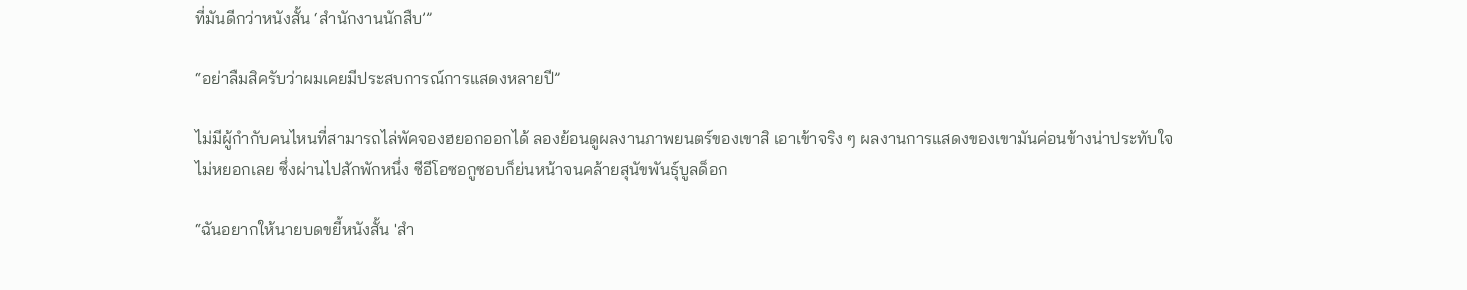ที่มันดีกว่าหนังสั้น ‘สำนักงานนักสืบ’”

“อย่าลืมสิครับว่าผมเคยมีประสบการณ์การแสดงหลายปี”

ไม่มีผู้กำกับคนไหนที่สามารถไล่พัคจองฮยอกออกได้ ลองย้อนดูผลงานภาพยนตร์ของเขาสิ เอาเข้าจริง ๆ ผลงานการแสดงของเขามันค่อนข้างน่าประทับใจไม่หยอกเลย ซึ่งผ่านไปสักพักหนึ่ง ซีอีโอซอกูซอบก็ย่นหน้าจนคล้ายสุนัขพันธุ์บูลด็อก

“ฉันอยากให้นายบดขยี้หนังสั้น 'สำ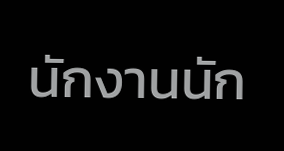นักงานนัก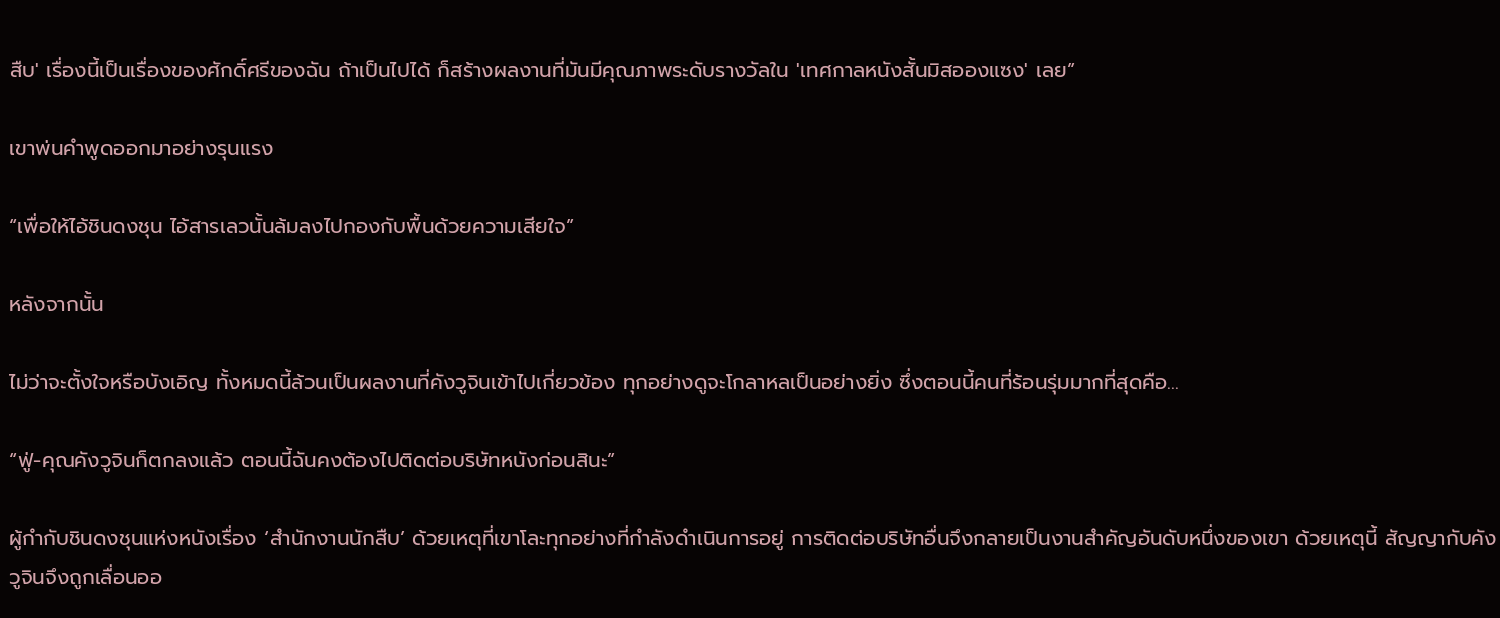สืบ' เรื่องนี้เป็นเรื่องของศักดิ์ศรีของฉัน ถ้าเป็นไปได้ ก็สร้างผลงานที่มันมีคุณภาพระดับรางวัลใน 'เทศกาลหนังสั้นมิสอองแซง' เลย”

เขาพ่นคำพูดออกมาอย่างรุนแรง

“เพื่อให้ไอ้ชินดงชุน ไอ้สารเลวนั้นล้มลงไปกองกับพื้นด้วยความเสียใจ”

หลังจากนั้น

ไม่ว่าจะตั้งใจหรือบังเอิญ ทั้งหมดนี้ล้วนเป็นผลงานที่คังวูจินเข้าไปเกี่ยวข้อง ทุกอย่างดูจะโกลาหลเป็นอย่างยิ่ง ซึ่งตอนนี้คนที่ร้อนรุ่มมากที่สุดคือ...

“ฟู่-คุณคังวูจินก็ตกลงแล้ว ตอนนี้ฉันคงต้องไปติดต่อบริษัทหนังก่อนสินะ”

ผู้กำกับชินดงชุนแห่งหนังเรื่อง ‘สำนักงานนักสืบ’ ด้วยเหตุที่เขาโละทุกอย่างที่กำลังดำเนินการอยู่ การติดต่อบริษัทอื่นจึงกลายเป็นงานสำคัญอันดับหนึ่งของเขา ด้วยเหตุนี้ สัญญากับคังวูจินจึงถูกเลื่อนออ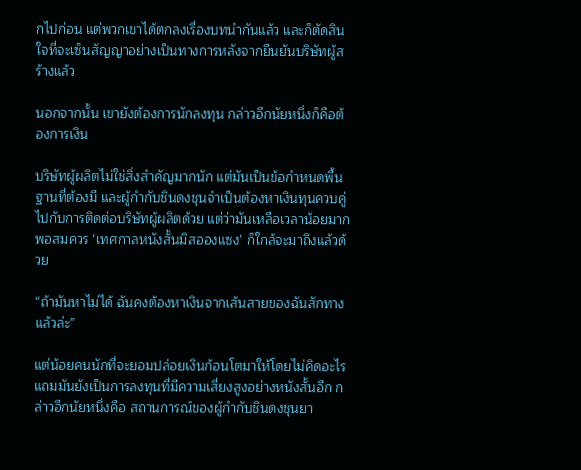กไปก่อน แต่พวกเขาได้ตกลงเรื่องบทนำกันแล้ว และก็ตัดสินใจที่จะเซ็นสัญญาอย่างเป็นทางการหลังจากยืนยันบริษัทผู้สร้างแล้ว

นอกจากนั้น เขายังต้องการนักลงทุน กล่าวอีกนัยหนึ่งก็คือต้องการเงิน

บริษัทผู้ผลิตไม่ใช่สิ่งสำคัญมากนัก แต่มันเป็นข้อกำหนดพื้นฐานที่ต้องมี และผู้กำกับชินดงชุนจำเป็นต้องหาเงินทุนควบคู่ไปกับการติดต่อบริษัทผู้ผลิตด้วย แต่ว่ามันเหลือเวลาน้อยมากพอสมควร ‘เทศกาลหนังสั้นมิสอองแซง’ ก็ใกล้จะมาถึงแล้วด้วย

“ถ้ามันหาไม่ได้ ฉันคงต้องหาเงินจากเส้นสายของฉันสักทางแล้วล่ะ”

แต่น้อยคนนักที่จะยอมปล่อยเงินก้อนโตมาให้โดยไม่คิดอะไร แถมมันยังเป็นการลงทุนที่มีความเสี่ยงสูงอย่างหนังสั้นอีก กล่าวอีกนัยหนึ่งคือ สถานการณ์ของผู้กำกับชินดงชุนยา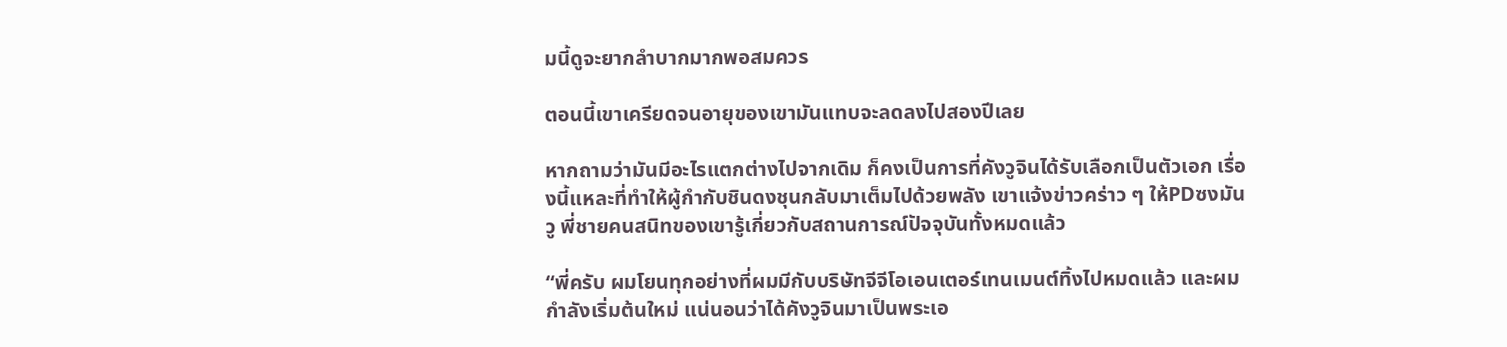มนี้ดูจะยากลำบากมากพอสมควร

ตอนนี้เขาเครียดจนอายุของเขามันแทบจะลดลงไปสองปีเลย

หากถามว่ามันมีอะไรแตกต่างไปจากเดิม ก็คงเป็นการที่คังวูจินได้รับเลือกเป็นตัวเอก เรื่องนี้แหละที่ทำให้ผู้กำกับชินดงชุนกลับมาเต็มไปด้วยพลัง เขาแจ้งข่าวคร่าว ๆ ให้PDซงมันวู พี่ชายคนสนิทของเขารู้เกี่ยวกับสถานการณ์ปัจจุบันทั้งหมดแล้ว

“พี่ครับ ผมโยนทุกอย่างที่ผมมีกับบริษัทจีจีโอเอนเตอร์เทนเมนต์ทิ้งไปหมดแล้ว และผมกำลังเริ่มต้นใหม่ แน่นอนว่าได้คังวูจินมาเป็นพระเอ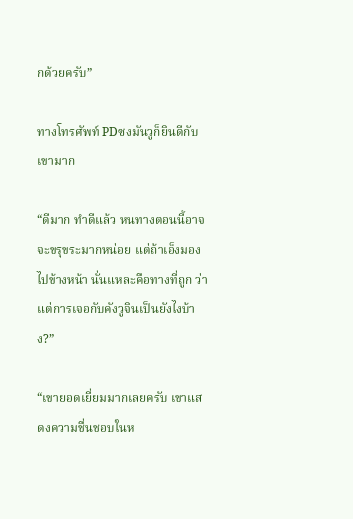กด้วยครับ”

ทางโทรศัพท์ PDซงมันวูก็ยินดีกับเขามาก

“ดีมาก ทำดีแล้ว หนทางตอนนี้อาจจะขรุขระมากหน่อย แต่ถ้าเอ็งมองไปข้างหน้า นั่นแหละคือทางที่ถูก ว่าแต่การเจอกับคังวูจินเป็นยังไงบ้าง?”

“เขายอดเยี่ยมมากเลยครับ เขาแสดงความชื่นชอบในห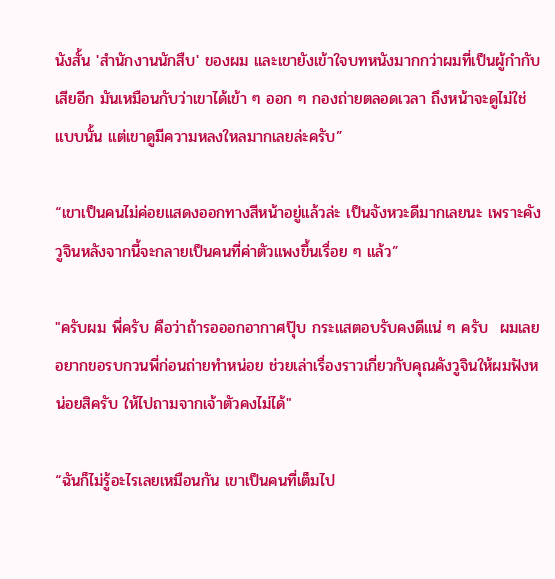นังสั้น 'สำนักงานนักสืบ' ของผม และเขายังเข้าใจบทหนังมากกว่าผมที่เป็นผู้กำกับเสียอีก มันเหมือนกับว่าเขาได้เข้า ๆ ออก ๆ กองถ่ายตลอดเวลา ถึงหน้าจะดูไม่ใช่แบบนั้น แต่เขาดูมีความหลงใหลมากเลยล่ะครับ”

“เขาเป็นคนไม่ค่อยแสดงออกทางสีหน้าอยู่แล้วล่ะ เป็นจังหวะดีมากเลยนะ เพราะคังวูจินหลังจากนี้จะกลายเป็นคนที่ค่าตัวแพงขึ้นเรื่อย ๆ แล้ว”

"ครับผม พี่ครับ คือว่าถ้ารอออกอากาศปุ๊บ กระแสตอบรับคงดีแน่ ๆ ครับ  ผมเลยอยากขอรบกวนพี่ก่อนถ่ายทำหน่อย ช่วยเล่าเรื่องราวเกี่ยวกับคุณคังวูจินให้ผมฟังหน่อยสิครับ ให้ไปถามจากเจ้าตัวคงไม่ได้"

“ฉันก็ไม่รู้อะไรเลยเหมือนกัน เขาเป็นคนที่เต็มไป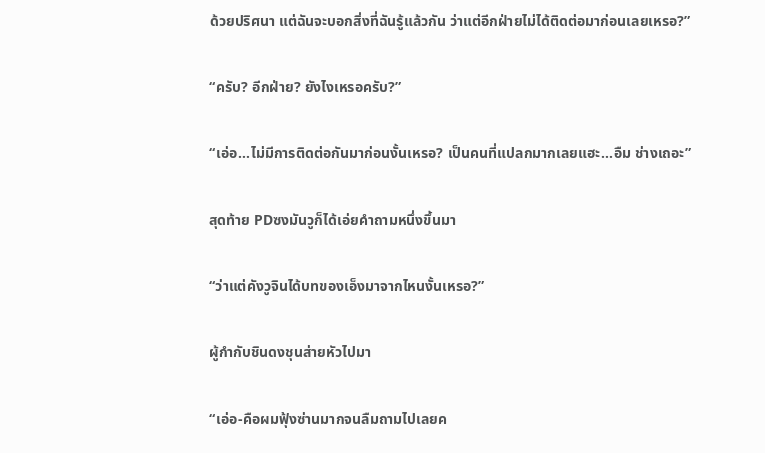ด้วยปริศนา แต่ฉันจะบอกสิ่งที่ฉันรู้แล้วกัน ว่าแต่อีกฝ่ายไม่ได้ติดต่อมาก่อนเลยเหรอ?”

“ครับ? อีกฝ่าย? ยังไงเหรอครับ?”

“เอ่อ…ไม่มีการติดต่อกันมาก่อนงั้นเหรอ? เป็นคนที่แปลกมากเลยแฮะ...อืม ช่างเถอะ”

สุดท้าย PDซงมันวูก็ได้เอ่ยคำถามหนึ่งขึ้นมา

“ว่าแต่คังวูจินได้บทของเอ็งมาจากไหนงั้นเหรอ?”

ผู้กำกับชินดงชุนส่ายหัวไปมา

“เอ่อ-คือผมฟุ้งซ่านมากจนลืมถามไปเลยค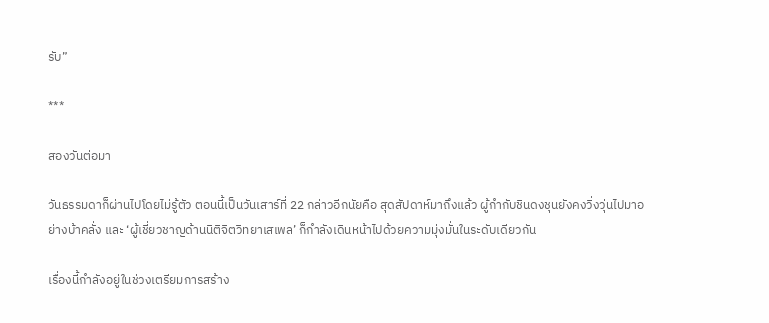รับ”

***

สองวันต่อมา

วันธรรมดาก็ผ่านไปโดยไม่รู้ตัว ตอนนี้เป็นวันเสาร์ที่ 22 กล่าวอีกนัยคือ สุดสัปดาห์มาถึงแล้ว ผู้กำกับชินดงชุนยังคงวิ่งวุ่นไปมาอย่างบ้าคลั่ง และ ‘ผู้เชี่ยวชาญด้านนิติจิตวิทยาเสเพล’ ก็กำลังเดินหน้าไปด้วยความมุ่งมั่นในระดับเดียวกัน

เรื่องนี้กำลังอยู่ในช่วงเตรียมการสร้าง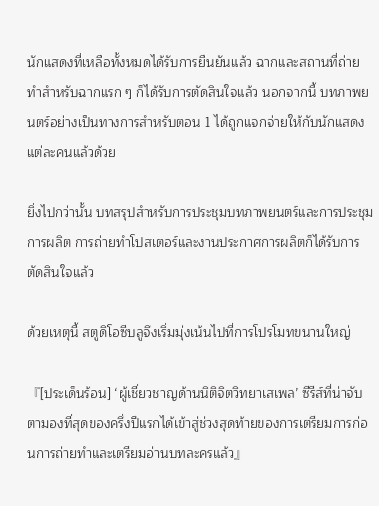นักแสดงที่เหลือทั้งหมดได้รับการยืนยันแล้ว ฉากและสถานที่ถ่ายทำสำหรับฉากแรก ๆ ก็ได้รับการตัดสินใจแล้ว นอกจากนี้ บทภาพยนตร์อย่างเป็นทางการสำหรับตอน 1 ได้ถูกแจกจ่ายให้กับนักแสดงแต่ละคนแล้วด้วย

ยิ่งไปกว่านั้น บทสรุปสำหรับการประชุมบทภาพยนตร์และการประชุมการผลิต การถ่ายทำโปสเตอร์และงานประกาศการผลิตก็ได้รับการตัดสินใจแล้ว

ด้วยเหตุนี้ สตูดิโอซีบลูจึงเริ่มมุ่งเน้นไปที่การโปรโมทขนานใหญ่

『[ประเด็นร้อน] ‘ผู้เชี่ยวชาญด้านนิติจิตวิทยาเสเพล’ ซีรีส์ที่น่าจับตามองที่สุดของครึ่งปีแรกได้เข้าสู่ช่วงสุดท้ายของการเตรียมการก่อนการถ่ายทำและเตรียมอ่านบทละครแล้ว』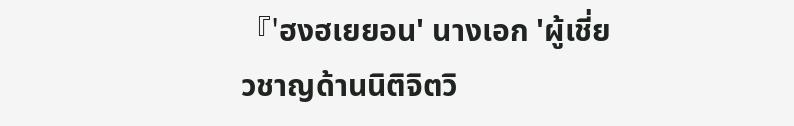『'ฮงฮเยยอน' นางเอก 'ผู้เชี่ยวชาญด้านนิติจิตวิ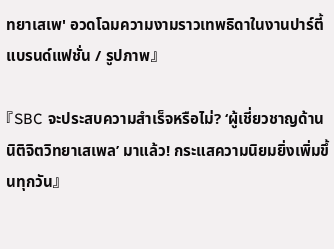ทยาเสเพ' อวดโฉมความงามราวเทพธิดาในงานปาร์ตี้แบรนด์แฟชั่น / รูปภาพ』

『SBC จะประสบความสำเร็จหรือไม่? ‘ผู้เชี่ยวชาญด้านนิติจิตวิทยาเสเพล’ มาแล้ว! กระแสความนิยมยิ่งเพิ่มขึ้นทุกวัน』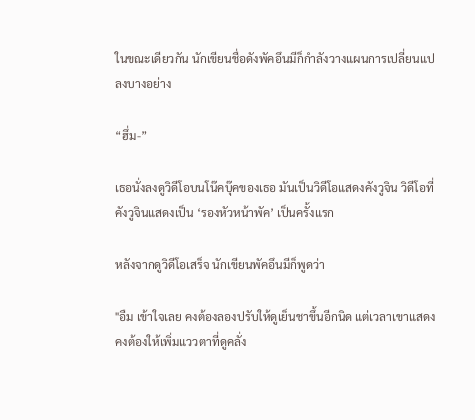ในขณะเดียวกัน นักเขียนชื่อดังพัคอึนมีก็กำลังวางแผนการเปลี่ยนแปลงบางอย่าง

“ฮึ่ม-”

เธอนั่งลงดูวิดีโอบนโน๊คบุ๊คของเธอ มันเป็นวิดีโอแสดงคังวูจิน วิดีโอที่คังวูจินแสดงเป็น ‘รองหัวหน้าพัค’ เป็นครั้งแรก

หลังจากดูวิดีโอเสร็จ นักเขียนพัคอึนมีก็พูดว่า

"อืม เข้าใจเลย คงต้องลองปรับให้ดูเย็นชาขึ้นอีกนิด แต่เวลาเขาแสดง คงต้องให้เพิ่มแววตาที่ดูคลั่ง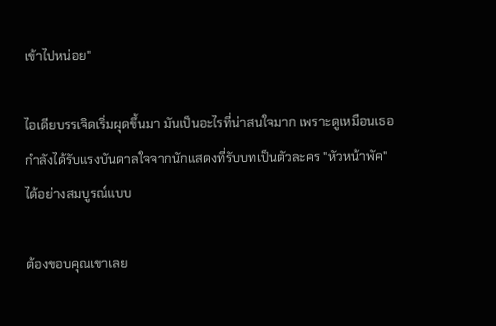เข้าไปหน่อย"

ไอเดียบรรเจิดเริ่มผุดขึ้นมา มันเป็นอะไรที่น่าสนใจมาก เพราะดูเหมือนเธอกำลังได้รับแรงบันดาลใจจากนักแสดงที่รับบทเป็นตัวละคร "หัวหน้าพัค" ได้อย่างสมบูรณ์แบบ

ต้องขอบคุณเขาเลย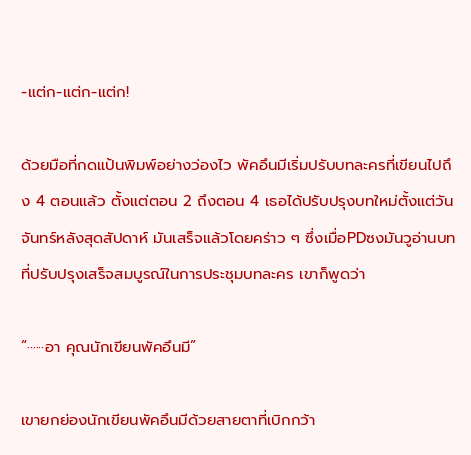-แต่ก-แต่ก-แต่ก!

ด้วยมือที่กดแป้นพิมพ์อย่างว่องไว พัคอึนมีเริ่มปรับบทละครที่เขียนไปถึง 4 ตอนแล้ว ตั้งแต่ตอน 2 ถึงตอน 4 เธอได้ปรับปรุงบทใหม่ตั้งแต่วันจันทร์หลังสุดสัปดาห์ มันเสร็จแล้วโดยคร่าว ๆ ซึ่งเมื่อPDซงมันวูอ่านบทที่ปรับปรุงเสร็จสมบูรณ์ในการประชุมบทละคร เขาก็พูดว่า

“······อา คุณนักเขียนพัคอึนมี”

เขายกย่องนักเขียนพัคอึนมีด้วยสายตาที่เบิกกว้า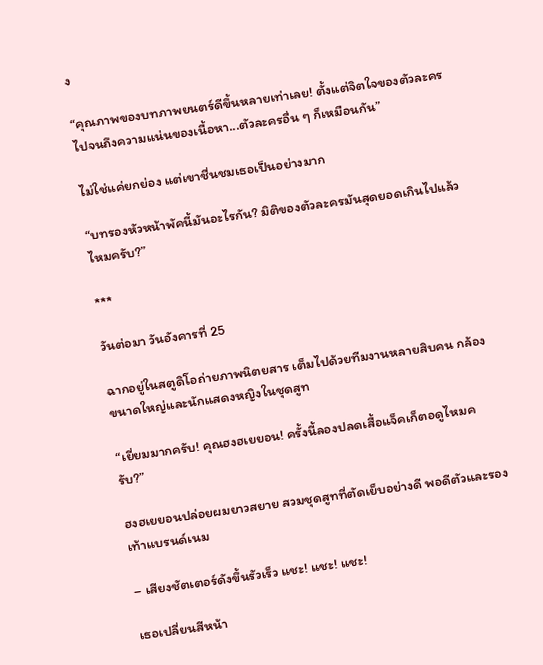ง

“คุณภาพของบทภาพยนตร์ดีขึ้นหลายเท่าเลย! ตั้งแต่จิตใจของตัวละครไปจนถึงความแน่นของเนื้อหา...ตัวละครอื่น ๆ ก็เหมือนกัน”

ไม่ใช่แค่ยกย่อง แต่เขาชื่นชมเธอเป็นอย่างมาก

“บทรองหัวหน้าพัคนี้มันอะไรกัน? มิติของตัวละครมันสุดยอดเกินไปแล้วไหมครับ?”

***

วันต่อมา วันอังคารที่ 25

ฉากอยู่ในสตูดิโอถ่ายภาพนิตยสาร เต็มไปด้วยทีมงานหลายสิบคน กล้องขนาดใหญ่และนักแสดงหญิงในชุดสูท

“เยี่ยมมากครับ! คุณฮงฮเยยอน! ครั้งนี้ลองปลดเสื้อแจ็คเก็ตอดูไหมครับ?”

ฮงฮเยยอนปล่อยผมยาวสยาย สวมชุดสูทที่ตัดเย็บอย่างดี พอดีตัวและรองเท้าแบรนด์เนม

– เสียงชัตเตอร์ดังขึ้นรัวเร็ว แชะ! แชะ! แชะ!

เธอเปลี่ยนสีหน้า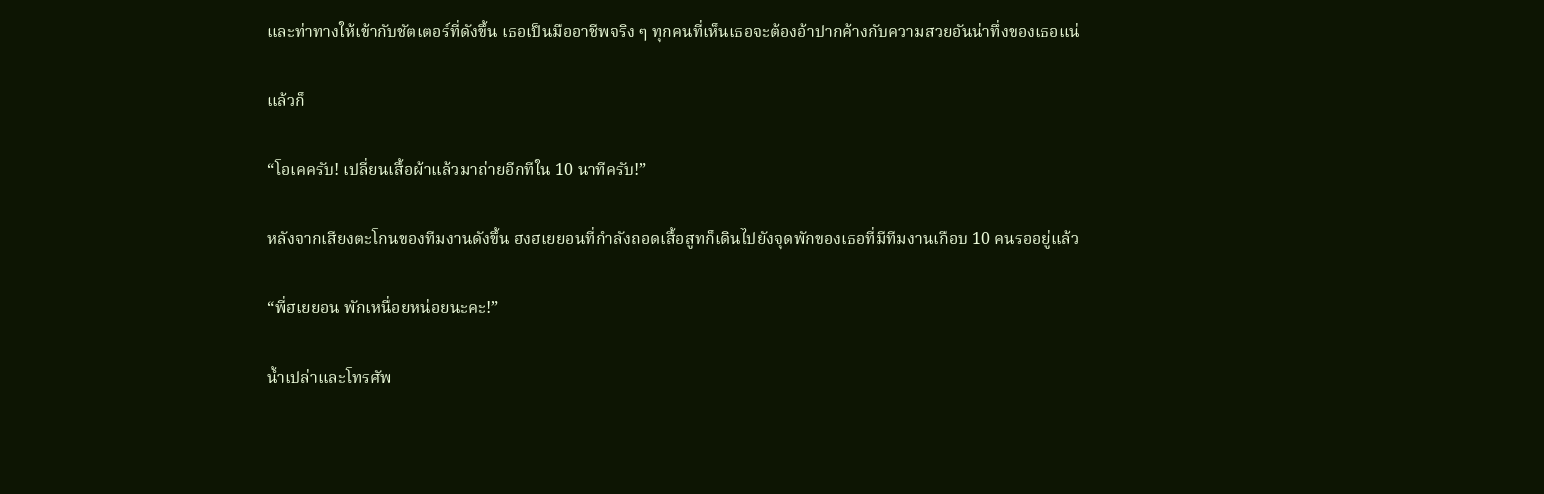และท่าทางให้เข้ากับชัตเตอร์ที่ดังขึ้น เธอเป็นมืออาชีพจริง ๆ ทุกคนที่เห็นเธอจะต้องอ้าปากค้างกับความสวยอันน่าทึ่งของเธอแน่

แล้วก็

“โอเคครับ! เปลี่ยนเสื้อผ้าแล้วมาถ่ายอีกทีใน 10 นาทีครับ!”

หลังจากเสียงตะโกนของทีมงานดังขึ้น ฮงฮเยยอนที่กำลังถอดเสื้อสูทก็เดินไปยังจุดพักของเธอที่มีทีมงานเกือบ 10 คนรออยู่แล้ว

“พี่ฮเยยอน พักเหนื่อยหน่อยนะคะ!”

น้ำเปล่าและโทรศัพ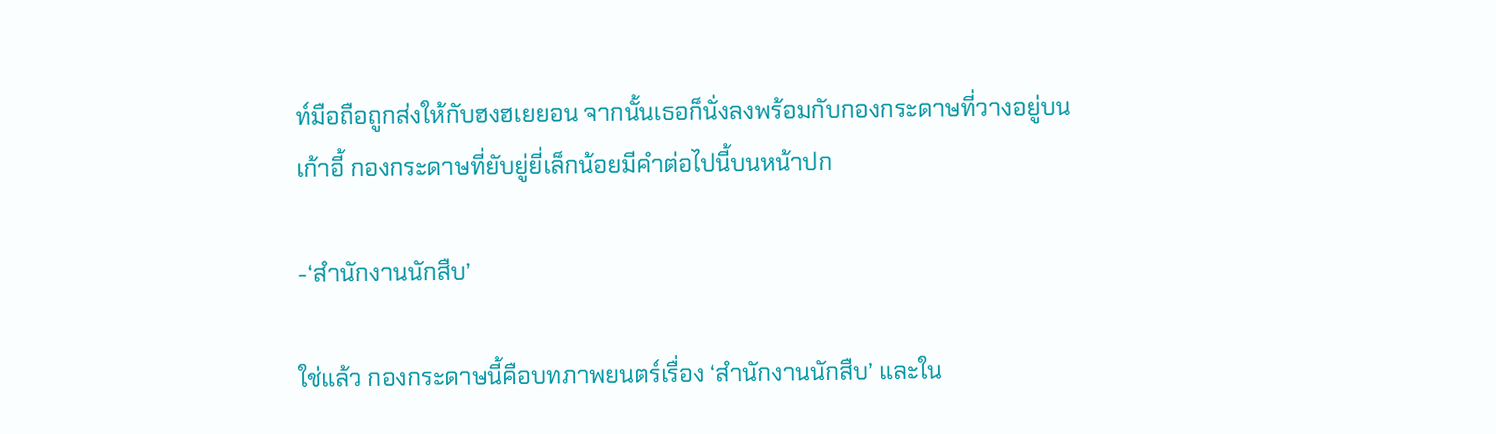ท์มือถือถูกส่งให้กับฮงฮเยยอน จากนั้นเธอก็นั่งลงพร้อมกับกองกระดาษที่วางอยู่บนเก้าอี้ กองกระดาษที่ยับยู่ยี่เล็กน้อยมีคำต่อไปนี้บนหน้าปก

-‘สำนักงานนักสืบ’

ใช่แล้ว กองกระดาษนี้คือบทภาพยนตร์เรื่อง ‘สำนักงานนักสืบ’ และใน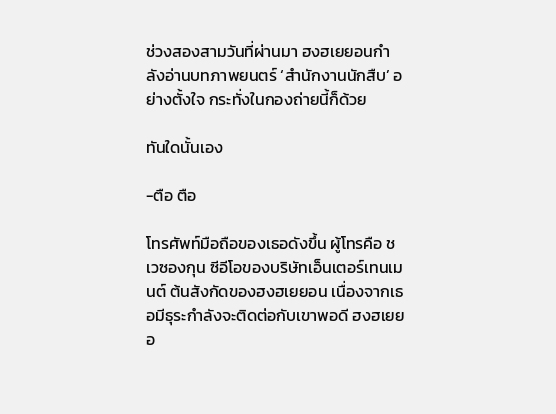ช่วงสองสามวันที่ผ่านมา ฮงฮเยยอนกำลังอ่านบทภาพยนตร์ ‘สำนักงานนักสืบ’ อย่างตั้งใจ กระทั่งในกองถ่ายนี้ก็ด้วย

ทันใดนั้นเอง

-ตือ ตือ

โทรศัพท์มือถือของเธอดังขึ้น ผู้โทรคือ ชเวซองกุน ซีอีโอของบริษัทเอ็นเตอร์เทนเมนต์ ต้นสังกัดของฮงฮเยยอน เนื่องจากเธอมีธุระกำลังจะติดต่อกับเขาพอดี ฮงฮเยยอ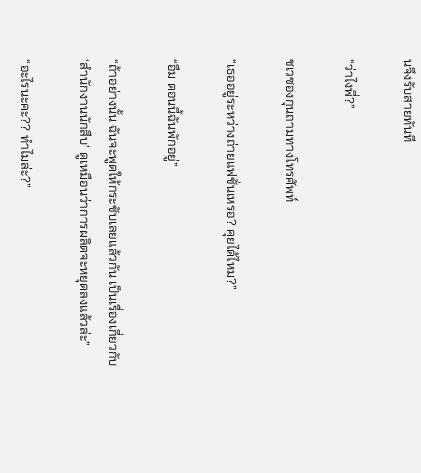นจึงรับสายทันที

“ว่าไงพี่?”

ชเวซองกุนถามทางโทรศัพท์

“เธออยู่ระหว่างถ่ายแฟชั่นเหรอ? คุยได้ไหม?”

“อืม ตอนนี้ฉันพักอยู่”

“ถ้าอย่างนั้น ฉันจะพูดให้กระชับเลยแล้วกัน เป็นเรื่องเกี่ยวกับ ‘สำนักงานนักสืบ’ ดูเหมือนว่าการผลิตจะหยุดลงแล้วล่ะ”

“อะไรนะคะ?? ทำไมล่ะ?”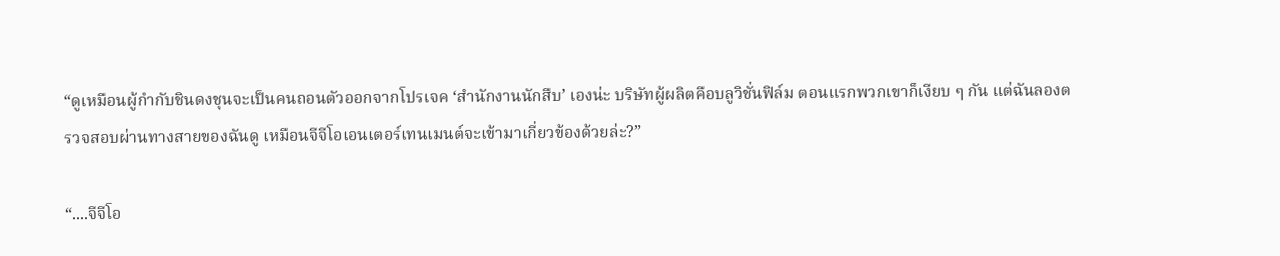“ดูเหมือนผู้กำกับชินดงชุนจะเป็นคนถอนตัวออกจากโปรเจค ‘สำนักงานนักสืบ’ เองน่ะ บริษัทผู้ผลิตคือบลูวิชั่นฟิล์ม ตอนแรกพวกเขาก็เงียบ ๆ กัน แต่ฉันลองตรวจสอบผ่านทางสายของฉันดู เหมือนจีจีโอเอนเตอร์เทนเมนต์จะเข้ามาเกี่ยวข้องด้วยล่ะ?”

“....จีจีโอ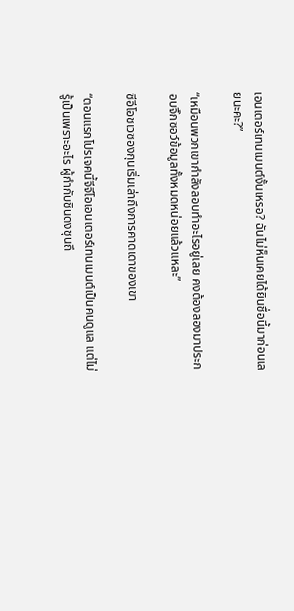เอนเตอร์เทนเมนต์งั้นเหรอ? ฉันไม่ห็นเคยได้ยินชื่อนี้มาก่อนเลยนะคะ?”

“เหมือนพวกเขากำลังลอบทำอะไรอยู่เลย คงต้องลองมาประกอบจิ๊กซอว์ข้อมูลทั้งหมดหน่อยแล้วแหละ”

ซีอีโอชเวซองกุนเริ่มเล่าถึงการคาดเดาของเขา

“ตอนแรกโปรเจคนี้จีจีโอเอนเตอร์เทนเมนต์เป็นคนดูแล แต่ไม่รู้เป็นเพราะอะไร ผู้กำกับชินดงชุนถึ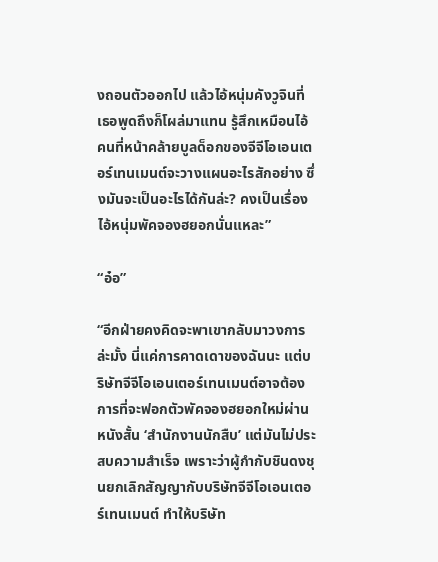งถอนตัวออกไป แล้วไอ้หนุ่มคังวูจินที่เธอพูดถึงก็โผล่มาแทน รู้สึกเหมือนไอ้คนที่หน้าคล้ายบูลด็อกของจีจีโอเอนเตอร์เทนเมนต์จะวางแผนอะไรสักอย่าง ซึ่งมันจะเป็นอะไรได้กันล่ะ? คงเป็นเรื่องไอ้หนุ่มพัคจองฮยอกนั่นแหละ”

“อ๋อ”

“อีกฝ่ายคงคิดจะพาเขากลับมาวงการล่ะมั้ง นี่แค่การคาดเดาของฉันนะ แต่บริษัทจีจีโอเอนเตอร์เทนเมนต์อาจต้องการที่จะฟอกตัวพัคจองฮยอกใหม่ผ่านหนังสั้น ‘สำนักงานนักสืบ’ แต่มันไม่ประสบความสำเร็จ เพราะว่าผู้กำกับชินดงชุนยกเลิกสัญญากับบริษัทจีจีโอเอนเตอร์เทนเมนต์ ทำให้บริษัท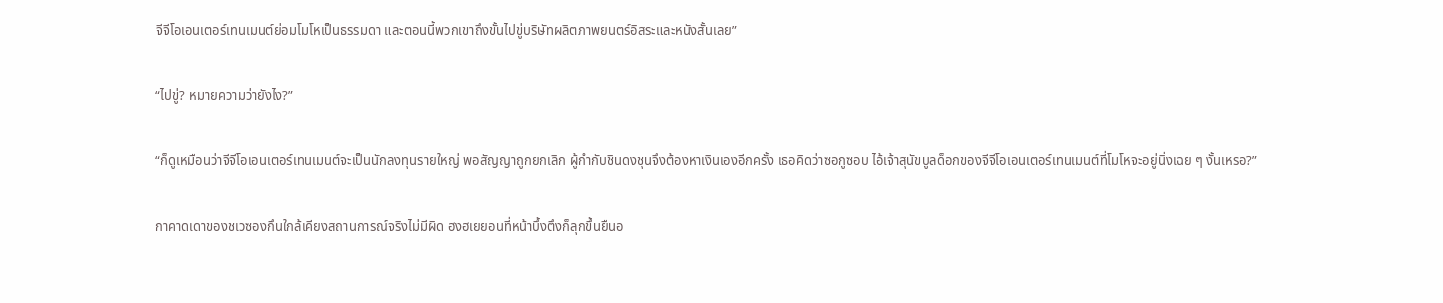จีจีโอเอนเตอร์เทนเมนต์ย่อมโมโหเป็นธรรมดา และตอนนี้พวกเขาถึงขั้นไปขู่บริษัทผลิตภาพยนตร์อิสระและหนังสั้นเลย”

“ไปขู่? หมายความว่ายังไง?”

“ก็ดูเหมือนว่าจีจีโอเอนเตอร์เทนเมนต์จะเป็นนักลงทุนรายใหญ่ พอสัญญาถูกยกเลิก ผู้กำกับชินดงชุนจึงต้องหาเงินเองอีกครั้ง เธอคิดว่าซอกูซอบ ไอ้เจ้าสุนัขบูลด็อกของจีจีโอเอนเตอร์เทนเมนต์ที่โมโหจะอยู่นิ่งเฉย ๆ งั้นเหรอ?”

กาคาดเดาของชเวซองกึนใกล้เคียงสถานการณ์จริงไม่มีผิด ฮงฮเยยอนที่หน้าบึ้งตึงก็ลุกขึ้นยืนอ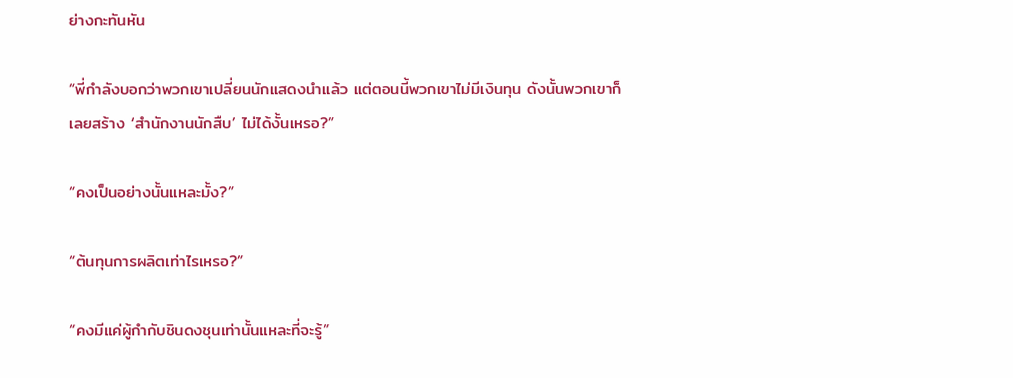ย่างกะทันหัน

“พี่กำลังบอกว่าพวกเขาเปลี่ยนนักแสดงนำแล้ว แต่ตอนนี้พวกเขาไม่มีเงินทุน ดังนั้นพวกเขาก็เลยสร้าง ‘สำนักงานนักสืบ’ ไม่ได้งั้นเหรอ?”

“คงเป็นอย่างนั้นแหละมั้ง?”

“ต้นทุนการผลิตเท่าไรเหรอ?”

“คงมีแค่ผู้กำกับชินดงชุนเท่านั้นแหละที่จะรู้”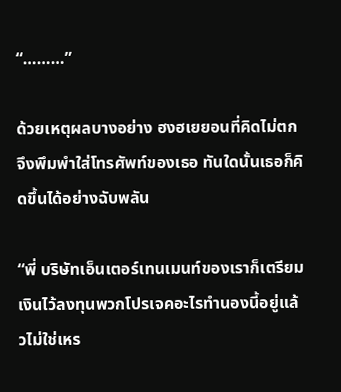“………”

ด้วยเหตุผลบางอย่าง ฮงฮเยยอนที่คิดไม่ตกจึงพึมพำใส่โทรศัพท์ของเธอ ทันใดนั้นเธอก็คิดขึ้นได้อย่างฉับพลัน

“พี่ บริษัทเอ็นเตอร์เทนเมนท์ของเราก็เตรียมเงินไว้ลงทุนพวกโปรเจคอะไรทำนองนี้อยู่แล้วไม่ใช่เหร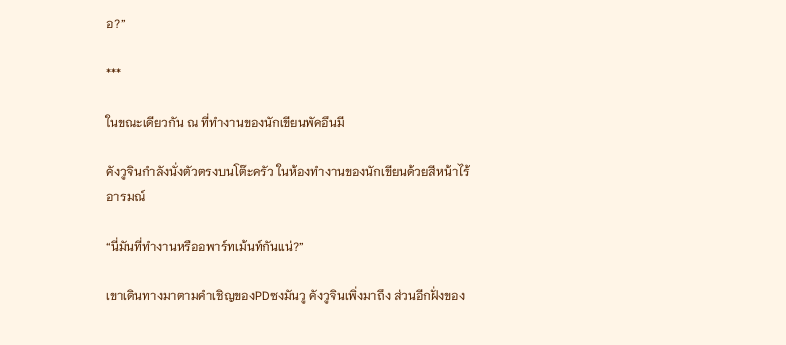อ?”

***

ในขณะเดียวกัน ณ ที่ทำงานของนักเขียนพัคอึนมี

คังวูจินกำลังนั่งตัวตรงบนโต๊ะครัว ในห้องทำงานของนักเขียนด้วยสีหน้าไร้อารมณ์

“นี่มันที่ทำงานหรืออพาร์ทเม้นท์กันแน่?”

เขาเดินทางมาตามคำเชิญของPDซงมันวู คังวูจินเพิ่งมาถึง ส่วนอีกฝั่งของ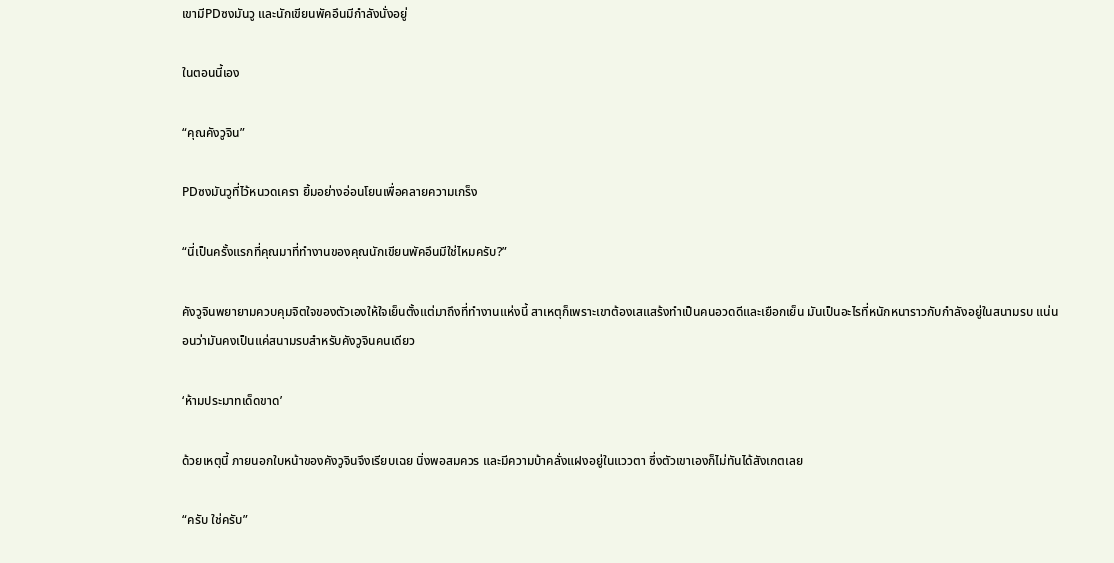เขามีPDซงมันวู และนักเขียนพัคอึนมีกำลังนั่งอยู่

ในตอนนี้เอง

“คุณคังวูจิน”

PDซงมันวูที่ไว้หนวดเครา ยิ้มอย่างอ่อนโยนเพื่อคลายความเกร็ง

“นี่เป็นครั้งแรกที่คุณมาที่ทำงานของคุณนักเขียนพัคอึนมีใช่ไหมครับ?”

คังวูจินพยายามควบคุมจิตใจของตัวเองให้ใจเย็นตั้งแต่มาถึงที่ทำงานแห่งนี้ สาเหตุก็เพราะเขาต้องเสแสร้งทำเป็นคนอวดดีและเยือกเย็น มันเป็นอะไรที่หนักหนาราวกับกำลังอยู่ในสนามรบ แน่นอนว่ามันคงเป็นแค่สนามรบสำหรับคังวูจินคนเดียว

‘ห้ามประมาทเด็ดขาด’

ด้วยเหตุนี้ ภายนอกใบหน้าของคังวูจินจึงเรียบเฉย นิ่งพอสมควร และมีความบ้าคลั่งแฝงอยู่ในแววตา ซึ่งตัวเขาเองก็ไม่ทันได้สังเกตเลย

“ครับ ใช่ครับ”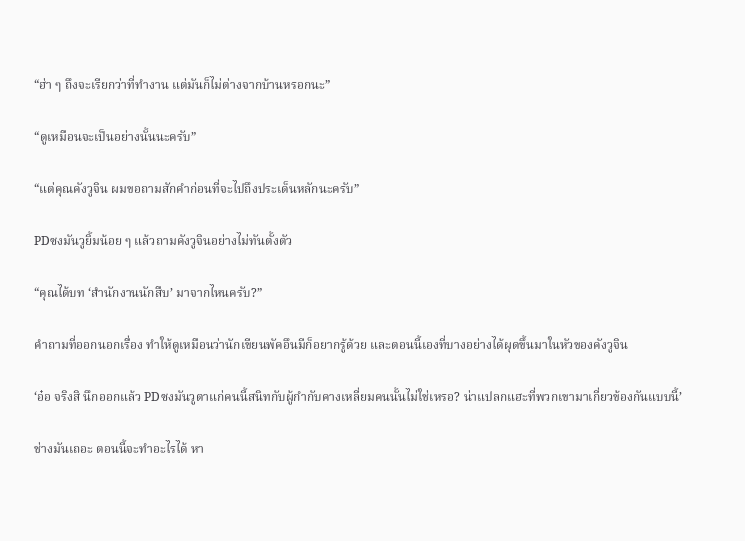“ฮ่า ๆ ถึงจะเรียกว่าที่ทำงาน แต่มันก็ไม่ต่างจากบ้านหรอกนะ”

“ดูเหมือนจะเป็นอย่างนั้นนะครับ”

“แต่คุณคังวูจิน ผมขอถามสักคำก่อนที่จะไปถึงประเด็นหลักนะครับ”

PDซงมันวูยิ้มน้อย ๆ แล้วถามคังวูจินอย่างไม่ทันตั้งตัว

“คุณได้บท ‘สำนักงานนักสืบ’ มาจากไหนครับ?”

คำถามที่ออกนอกเรื่อง ทำให้ดูเหมือนว่านักเขียนพัคอึนมีก็อยากรู้ด้วย และตอนนี้เองที่บางอย่างได้ผุดขึ้นมาในหัวของคังวูจิน

‘อ๋อ จริงสิ นึกออกแล้ว PDซงมันวูตาแก่คนนี้สนิทกับผู้กำกับคางเหลี่ยมคนนั้นไม่ใช่เหรอ? น่าแปลกแฮะที่พวกเขามาเกี่ยวข้องกันแบบนี้’

ช่างมันเถอะ ตอนนี้จะทำอะไรได้ หา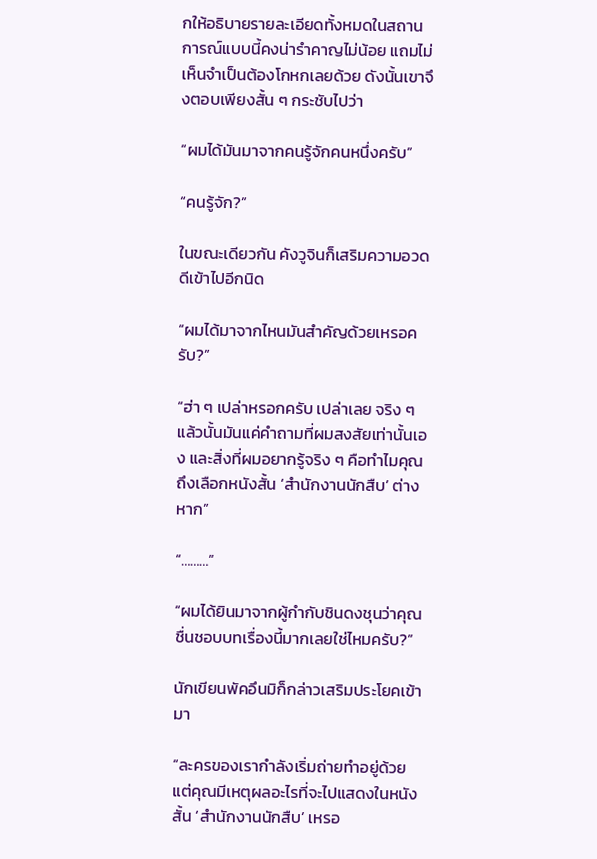กให้อธิบายรายละเอียดทั้งหมดในสถานการณ์แบบนี้คงน่ารำคาญไม่น้อย แถมไม่เห็นจำเป็นต้องโกหกเลยด้วย ดังนั้นเขาจึงตอบเพียงสั้น ๆ กระชับไปว่า

“ผมได้มันมาจากคนรู้จักคนหนึ่งครับ”

“คนรู้จัก?”

ในขณะเดียวกัน คังวูจินก็เสริมความอวดดีเข้าไปอีกนิด

“ผมได้มาจากไหนมันสำคัญด้วยเหรอครับ?”

“ฮ่า ๆ เปล่าหรอกครับ เปล่าเลย จริง ๆ แล้วนั้นมันแค่คำถามที่ผมสงสัยเท่านั้นเอง และสิ่งที่ผมอยากรู้จริง ๆ คือทำไมคุณถึงเลือกหนังสั้น ‘สำนักงานนักสืบ’ ต่างหาก”

“………”

“ผมได้ยินมาจากผู้กำกับชินดงชุนว่าคุณชื่นชอบบทเรื่องนี้มากเลยใช่ไหมครับ?”

นักเขียนพัคอึนมิก็กล่าวเสริมประโยคเข้ามา

“ละครของเรากำลังเริ่มถ่ายทำอยู่ด้วย แต่คุณมีเหตุผลอะไรที่จะไปแสดงในหนังสั้น ‘สำนักงานนักสืบ’ เหรอ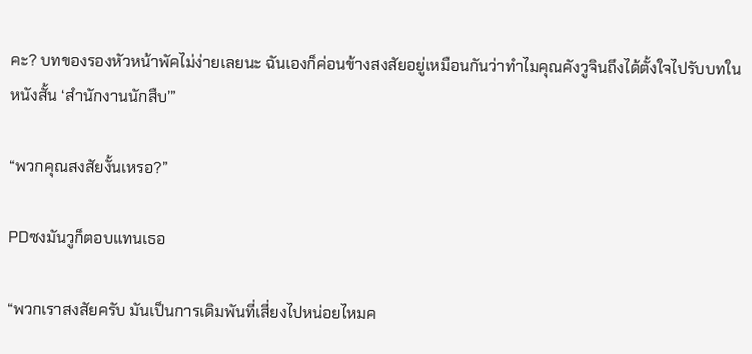คะ? บทของรองหัวหน้าพัคไม่ง่ายเลยนะ ฉันเองก็ค่อนข้างสงสัยอยู่เหมือนกันว่าทำไมคุณคังวูจินถึงได้ตั้งใจไปรับบทในหนังสั้น ‘สำนักงานนักสืบ’”

“พวกคุณสงสัยงั้นเหรอ?”

PDซงมันวูก็ตอบแทนเธอ

“พวกเราสงสัยครับ มันเป็นการเดิมพันที่เสี่ยงไปหน่อยไหมค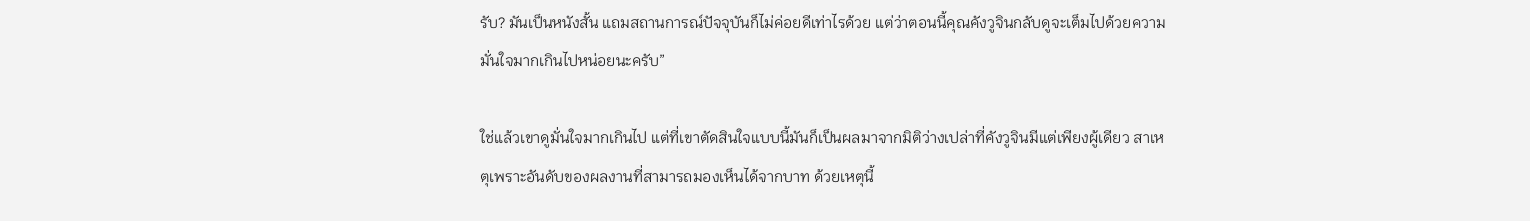รับ? มันเป็นหนังสั้น แถมสถานการณ์ปัจจุบันก็ไม่ค่อยดีเท่าไรด้วย แต่ว่าตอนนี้คุณคังวูจินกลับดูจะเต็มไปด้วยความมั่นใจมากเกินไปหน่อยนะครับ”

ใช่แล้วเขาดูมั่นใจมากเกินไป แต่ที่เขาตัดสินใจแบบนี้มันก็เป็นผลมาจากมิติว่างเปล่าที่คังวูจินมีแต่เพียงผู้เดียว สาเหตุเพราะอันดับของผลงานที่สามารถมองเห็นได้จากบาท ด้วยเหตุนี้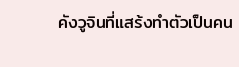คังวูจินที่แสร้งทำตัวเป็นคน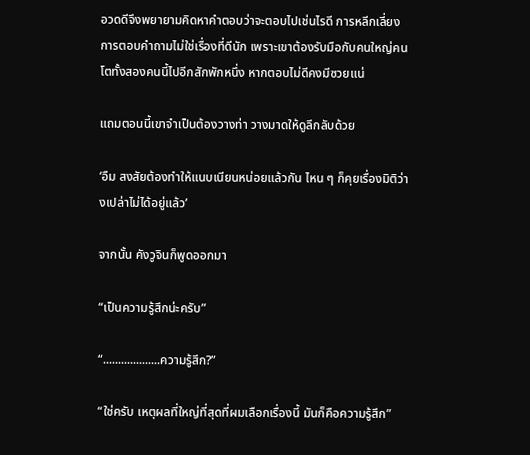อวดดีจึงพยายามคิดหาคำตอบว่าจะตอบไปเช่นไรดี การหลีกเลี่ยงการตอบคำถามไม่ใช่เรื่องที่ดีนัก เพราะเขาต้องรับมือกับคนใหญ่คนโตทั้งสองคนนี้ไปอีกสักพักหนึ่ง หากตอบไม่ดีคงมีซวยแน่

แถมตอนนี้เขาจำเป็นต้องวางท่า วางมาดให้ดูลึกลับด้วย

‘อืม สงสัยต้องทำให้แนบเนียนหน่อยแล้วกัน ไหน ๆ ก็คุยเรื่องมิติว่างเปล่าไม่ได้อยู่แล้ว’

จากนั้น คังวูจินก็พูดออกมา

“เป็นความรู้สึกน่ะครับ”

“...................ความรู้สึก?”

“ใช่ครับ เหตุผลที่ใหญ่ที่สุดที่ผมเลือกเรื่องนี้ มันก็คือความรู้สึก”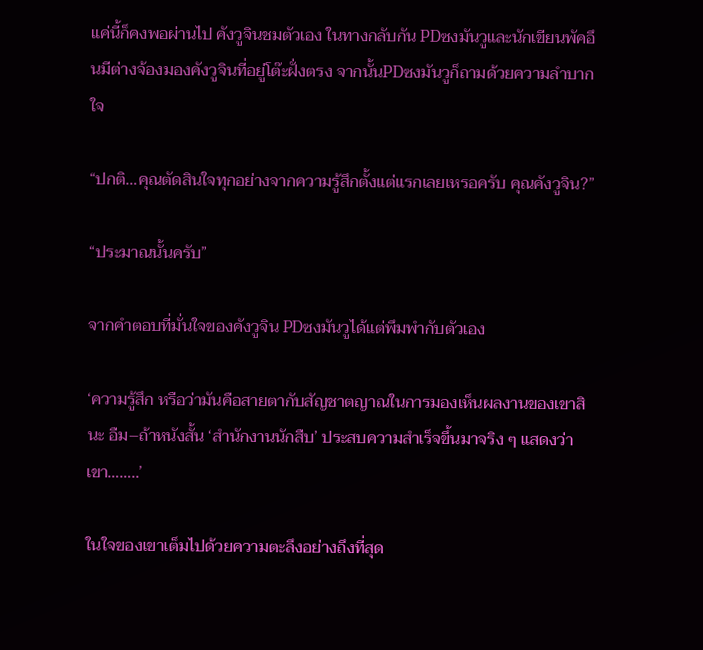แค่นี้ก็คงพอผ่านไป คังวูจินชมตัวเอง ในทางกลับกัน PDซงมันวูและนักเขียนพัคอึนมีต่างจ้องมองคังวูจินที่อยู่โต๊ะฝั่งตรง จากนั้นPDซงมันวูก็ถามด้วยความลำบากใจ

“ปกติ…คุณตัดสินใจทุกอย่างจากความรู้สึกตั้งแต่แรกเลยเหรอครับ คุณคังวูจิน?”

“ประมาณนั้นครับ”

จากคำตอบที่มั่นใจของคังวูจิน PDซงมันวูได้แต่พึมพำกับตัวเอง

‘ความรู้สึก หรือว่ามันคือสายตากับสัญชาตญาณในการมองเห็นผลงานของเขาสินะ อืม–ถ้าหนังสั้น ‘สำนักงานนักสืบ’ ประสบความสำเร็จขึ้นมาจริง ๆ แสดงว่าเขา……..’

ในใจของเขาเต็มไปด้วยความตะลึงอย่างถึงที่สุด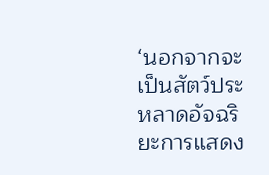‘นอกจากจะเป็นสัตว์ประหลาดอัจฉริยะการแสดง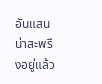อันแสนน่าสะพรึงอยู่แล้ว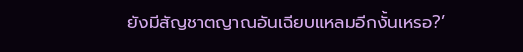ยังมีสัญชาตญาณอันเฉียบแหลมอีกงั้นเหรอ?’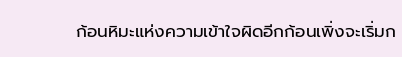ก้อนหิมะแห่งความเข้าใจผิดอีกก้อนเพิ่งจะเริ่มก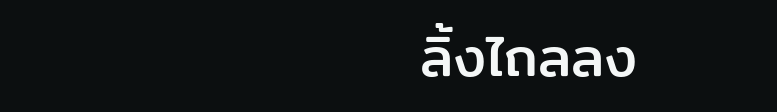ลิ้งไถลลง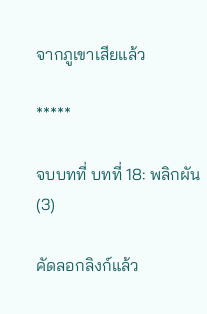จากภูเขาเสียแล้ว

*****

จบบทที่ บทที่ 18: พลิกผัน (3)

คัดลอกลิงก์แล้ว